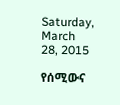Saturday, March 28, 2015

የሰሚውና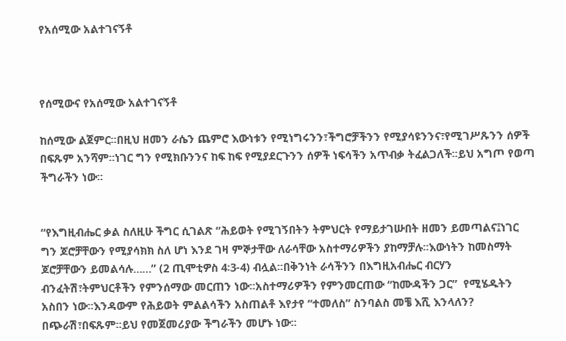የአሰሚው አልተገናኝቶ



የሰሚውና የአሰሚው አልተገናኝቶ

ከሰሚው ልጀምር፡፡በዚህ ዘመን ራሴን ጨምሮ እውነቱን የሚነግሩንን፣ችግሮቻችንን የሚያሳዩንንና፣የሚገሥጹንን ሰዎች በፍጹም አንሻም፡፡ነገር ግን የሚክቡንንና ከፍ ከፍ የሚያደርጉንን ሰዎች ነፍሳችን አጥብቃ ትፈልጋለች፡፡ይህ አግጦ የወጣ ችግራችን ነው፡፡


“የእግዚብሔር ቃል ስለዚሁ ችግር ሲገልጽ “ሕይወት የሚገኝበትን ትምህርት የማይታገሡበት ዘመን ይመጣልና፤ነገር ግን ጆሮቻቸውን የሚያሳክክ ስለ ሆነ እንደ ገዛ ምኞታቸው ለራሳቸው አስተማሪዎችን ያከማቻሉ፡፡እውነትን ከመስማት ጆሮቻቸውን ይመልሳሉ……” (2 ጢሞቲዎስ 4፡3-4) ብሏል፡፡በቅንነት ራሳችንን በእግዚአብሔር ብርሃን ብንፈትሽ፣ትምህርቶችን የምንሰማው መርጠን ነው፡፡አስተማሪዎችን የምንመርጠው “ከሙዳችን ጋር”  የሚሄዱትን አስበን ነው፡፡እንዳውም የሕይወት ምልልሳችን አስጠልቶ እየታየ “ተመለስ” ስንባልስ መቼ እሺ እንላለን? በጭራሽ፣በፍጹም፡፡ይህ የመጀመሪያው ችግራችን መሆኑ ነው፡፡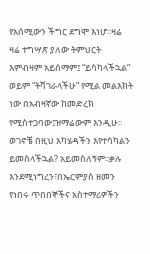የአሰሚውን ችግር ደግሞ እነሆ፡፡ዛሬ ዛሬ ተግሣጽ ያለው ትምህርት እምብዛም አይሰማም፤ “ይሳካላችኋል” ወይም “ትሻገራላችሁ” የሚል መልእክት ነው በአብዛኛው ከመድረክ የሚስተጋባው፤ዝማሬውም እንዲሁ፡፡ወገኖቼ በዚህ አካሄዳችን እየተሳካልን ይመስላችኋል? አይመስለኝም፡፡ቃሉ እንደሚነግረን፣በኤርምያስ ዘመን የነበሩ ጥበበኞችና አስተማሪዎችን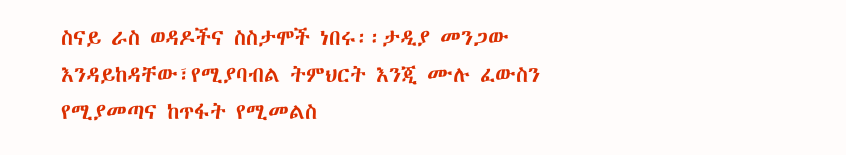ስናይ ራስ ወዳዶችና ስስታሞች ነበሩ፡፡ታዲያ መንጋው እንዳይከዳቸው፣የሚያባብል ትምህርት እንጂ ሙሉ ፈውስን የሚያመጣና ከጥፋት የሚመልስ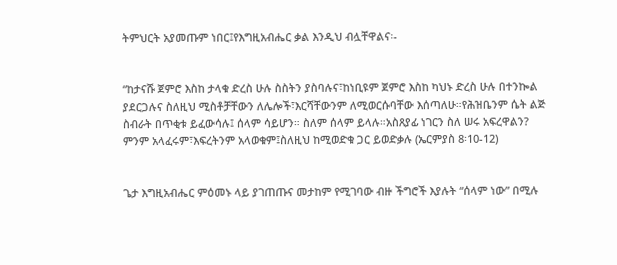ትምህርት አያመጡም ነበር፤የእግዚአብሔር ቃል እንዲህ ብሏቸዋልና፡-


“ከታናሹ ጀምሮ እስከ ታላቁ ድረስ ሁሉ ስስትን ያስባሉና፣ከነቢዩም ጀምሮ እስከ ካህኑ ድረስ ሁሉ በተንኰል ያደርጋሉና ስለዚህ ሚስቶቻቸውን ለሌሎች፣እርሻቸውንም ለሚወርሱባቸው እሰጣለሁ።የሕዝቤንም ሴት ልጅ ስብራት በጥቂቱ ይፈውሳሉ፤ ሰላም ሳይሆን። ስለም ሰላም ይላሉ።አስጸያፊ ነገርን ስለ ሠሩ አፍረዋልን? ምንም አላፈሩም፣እፍረትንም አላወቁም፤ስለዚህ ከሚወድቁ ጋር ይወድቃሉ (ኤርምያስ 8፡10-12)


ጌታ እግዚአብሔር ምዕመኑ ላይ ያገጠጡና መታከም የሚገባው ብዙ ችግሮች እያሉት “ሰላም ነው” በሚሉ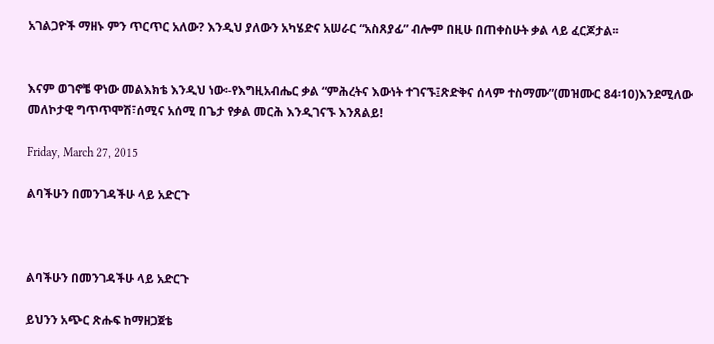አገልጋዮች ማዘኑ ምን ጥርጥር አለው? እንዲህ ያለውን አካሄድና አሠራር “አስጸያፊ” ብሎም በዚሁ በጠቀስሁት ቃል ላይ ፈርጆታል፡፡


እናም ወገኖቼ ዋነው መልእክቴ እንዲህ ነው፡-የእግዚአብሔር ቃል “ምሕረትና እውነት ተገናኙ፤ጽድቅና ሰላም ተስማሙ”(መዝሙር 84፡10)እንደሚለው መለኮታዊ ግጥጥሞሽ፣ሰሚና አሰሚ በጌታ የቃል መርሕ እንዲገናኙ እንጸልይ!

Friday, March 27, 2015

ልባችሁን በመንገዳችሁ ላይ አድርጉ



ልባችሁን በመንገዳችሁ ላይ አድርጉ

ይህንን አጭር ጽሑፍ ከማዘጋጀቴ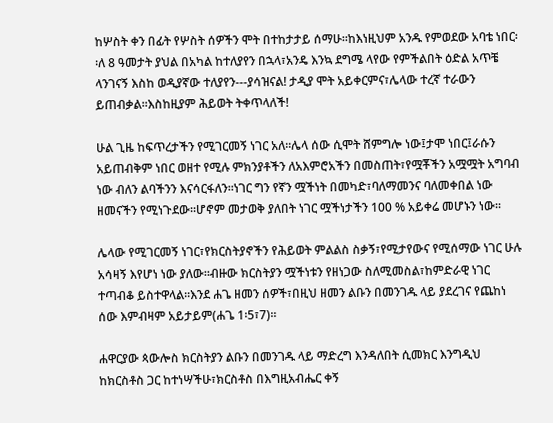ከሦስት ቀን በፊት የሦስት ሰዎችን ሞት በተከታታይ ሰማሁ፡፡ከእነዚህም አንዱ የምወደው አባቴ ነበር፡፡ለ 8 ዓመታት ያህል በአካል ከተለያየን በኋላ፣አንዴ እንኳ ደግሜ ላየው የምችልበት ዕድል አጥቼ ላንገናኝ እስከ ወዲያኛው ተለያየን---ያሳዝናል! ታዲያ ሞት አይቀርምና፣ሌላው ተረኛ ተራውን ይጠብቃል፡፡እስከዚያም ሕይወት ትቀጥላለች!

ሁል ጊዜ ከፍጥረታችን የሚገርመኝ ነገር አለ፡፡ሌላ ሰው ሲሞት ሸምግሎ ነው፤ታሞ ነበር፤ራሱን አይጠብቅም ነበር ወዘተ የሚሉ ምክንያቶችን ለአእምሮአችን በመስጠት፣የሟቾችን አሟሟት አግባብ ነው ብለን ልባችንን እናሳርፋለን፡፡ነገር ግን የኛን ሟችነት በመካድ፣ባለማመንና ባለመቀበል ነው ዘመናችን የሚነጉደው፡፡ሆኖም መታወቅ ያለበት ነገር ሟችነታችን 100 % አይቀሬ መሆኑን ነው፡፡

ሌላው የሚገርመኝ ነገር፣የክርስትያኖችን የሕይወት ምልልስ ስቃኝ፣የሚታየውና የሚሰማው ነገር ሁሉ አሳዛኝ እየሆነ ነው ያለው፡፡ብዙው ክርስትያን ሟችነቱን የዘነጋው ስለሚመስል፣ከምድራዊ ነገር ተጣብቆ ይስተዋላል፡፡እንደ ሐጌ ዘመን ሰዎች፣በዚህ ዘመን ልቡን በመንገዱ ላይ ያደረገና የጨከነ ሰው እምብዛም አይታይም(ሐጌ 1፡5፣7)፡፡

ሐዋርያው ጳውሎስ ክርስትያን ልቡን በመንገዱ ላይ ማድረግ እንዳለበት ሲመክር እንግዲህ ከክርስቶስ ጋር ከተነሣችሁ፣ክርስቶስ በእግዚአብሔር ቀኝ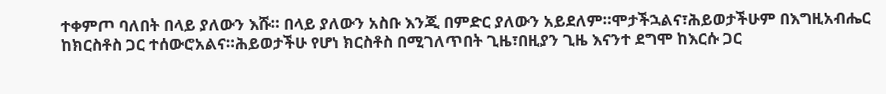ተቀምጦ ባለበት በላይ ያለውን እሹ። በላይ ያለውን አስቡ እንጂ በምድር ያለውን አይደለም።ሞታችኋልና፣ሕይወታችሁም በእግዚአብሔር ከክርስቶስ ጋር ተሰውሮአልና።ሕይወታችሁ የሆነ ክርስቶስ በሚገለጥበት ጊዜ፣በዚያን ጊዜ እናንተ ደግሞ ከእርሱ ጋር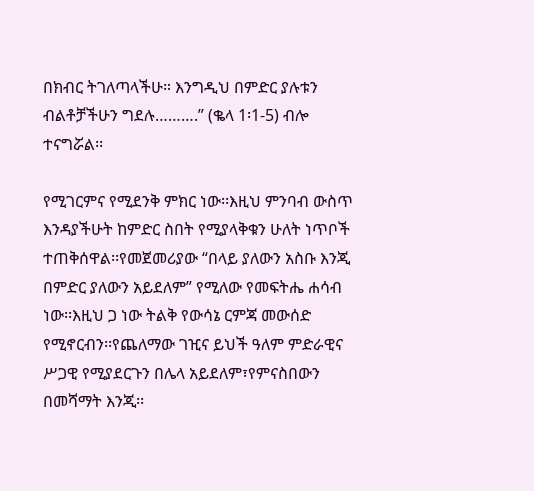በክብር ትገለጣላችሁ። እንግዲህ በምድር ያሉቱን ብልቶቻችሁን ግደሉ……….” (ቈላ 1፡1-5) ብሎ ተናግሯል፡፡

የሚገርምና የሚደንቅ ምክር ነው፡፡እዚህ ምንባብ ውስጥ እንዳያችሁት ከምድር ስበት የሚያላቅቁን ሁለት ነጥቦች ተጠቅሰዋል፡፡የመጀመሪያው “በላይ ያለውን አስቡ እንጂ በምድር ያለውን አይደለም” የሚለው የመፍትሔ ሐሳብ ነው፡፡እዚህ ጋ ነው ትልቅ የውሳኔ ርምጃ መውሰድ የሚኖርብን፡፡የጨለማው ገዢና ይህች ዓለም ምድራዊና ሥጋዊ የሚያደርጉን በሌላ አይደለም፣የምናስበውን በመሻማት እንጂ፡፡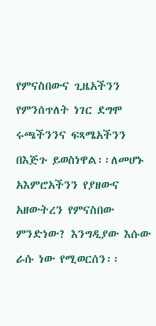የምናስበውና ጊዜአችንን የምንሰጥለት ነገር ደግሞ ሩጫችንንና ፍጻሜአችንን በእጅጉ ይወስነዋል፡፡ለመሆኑ አእምሮአችንን የያዘውና አዘውትረን የምናስበው ምንድነው? እንግዲያው እሱው ራሱ ነው የሚወርሰን፡፡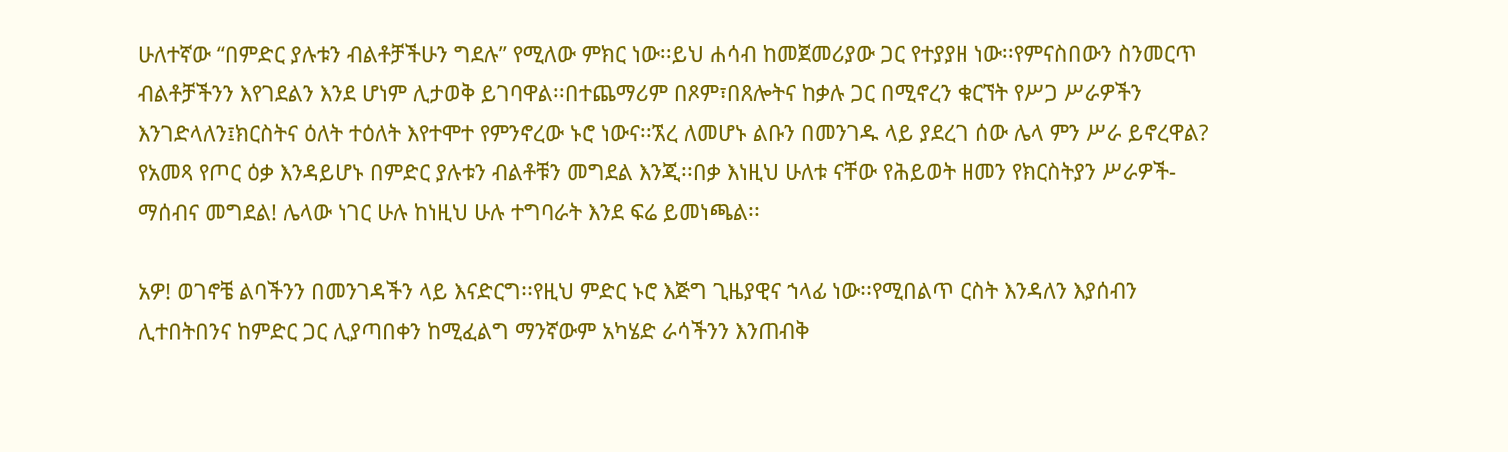ሁለተኛው “በምድር ያሉቱን ብልቶቻችሁን ግደሉ” የሚለው ምክር ነው፡፡ይህ ሐሳብ ከመጀመሪያው ጋር የተያያዘ ነው፡፡የምናስበውን ስንመርጥ ብልቶቻችንን እየገደልን እንደ ሆነም ሊታወቅ ይገባዋል፡፡በተጨማሪም በጾም፣በጸሎትና ከቃሉ ጋር በሚኖረን ቁርኘት የሥጋ ሥራዎችን እንገድላለን፤ክርስትና ዕለት ተዕለት እየተሞተ የምንኖረው ኑሮ ነውና፡፡ኧረ ለመሆኑ ልቡን በመንገዱ ላይ ያደረገ ሰው ሌላ ምን ሥራ ይኖረዋል? የአመጻ የጦር ዕቃ እንዳይሆኑ በምድር ያሉቱን ብልቶቹን መግደል እንጂ፡፡በቃ እነዚህ ሁለቱ ናቸው የሕይወት ዘመን የክርስትያን ሥራዎች-ማሰብና መግደል! ሌላው ነገር ሁሉ ከነዚህ ሁሉ ተግባራት እንደ ፍሬ ይመነጫል፡፡

አዎ! ወገኖቼ ልባችንን በመንገዳችን ላይ እናድርግ፡፡የዚህ ምድር ኑሮ እጅግ ጊዜያዊና ኀላፊ ነው፡፡የሚበልጥ ርስት እንዳለን እያሰብን ሊተበትበንና ከምድር ጋር ሊያጣበቀን ከሚፈልግ ማንኛውም አካሄድ ራሳችንን እንጠብቅ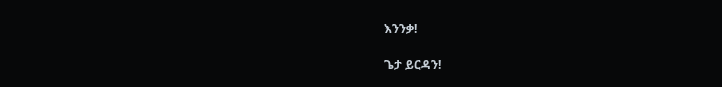እንንቃ!

ጌታ ይርዳን!